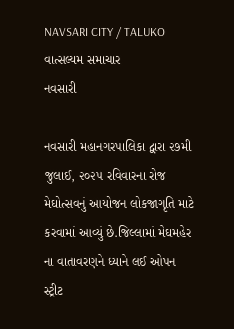NAVSARI CITY / TALUKO
વાત્સલ્યમ સમાચાર
નવસારી

નવસારી મહાનગરપાલિકા દ્વારા ૨૭મી જુલાઈ, ૨૦૨૫ રવિવારના રોજ મેઘોત્સવનું આયોજન લોકજાગૃતિ માટે કરવામાં આવ્યું છે.જિલ્લામાં મેઘમહેર ના વાતાવરણને ધ્યાને લઈ ઓપન સ્ટ્રીટ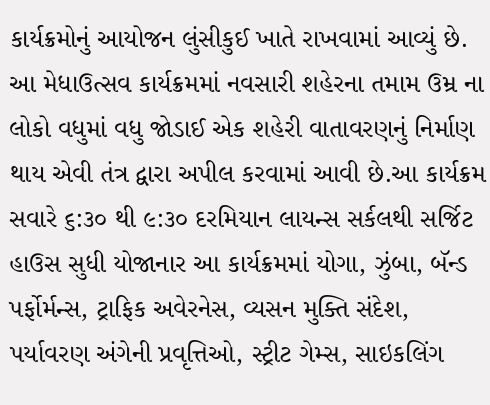કાર્યક્રમોનું આયોજન લુંસીકુઈ ખાતે રાખવામાં આવ્યું છે. આ મેધાઉત્સવ કાર્યક્રમમાં નવસારી શહેરના તમામ ઉમ્ર ના લોકો વધુમાં વધુ જોડાઈ એક શહેરી વાતાવરણનું નિર્માણ થાય એવી તંત્ર દ્વારા અપીલ કરવામાં આવી છે.આ કાર્યક્રમ સવારે ૬:૩૦ થી ૯:૩૦ દરમિયાન લાયન્સ સર્કલથી સર્જિટ હાઉસ સુધી યોજાનાર આ કાર્યક્રમમાં યોગા, ઝુંબા, બૅન્ડ પર્ફોર્મન્સ, ટ્રાફિક અવેરનેસ, વ્યસન મુક્તિ સંદેશ, પર્યાવરણ અંગેની પ્રવૃત્તિઓ, સ્ટ્રીટ ગેમ્સ, સાઇકલિંગ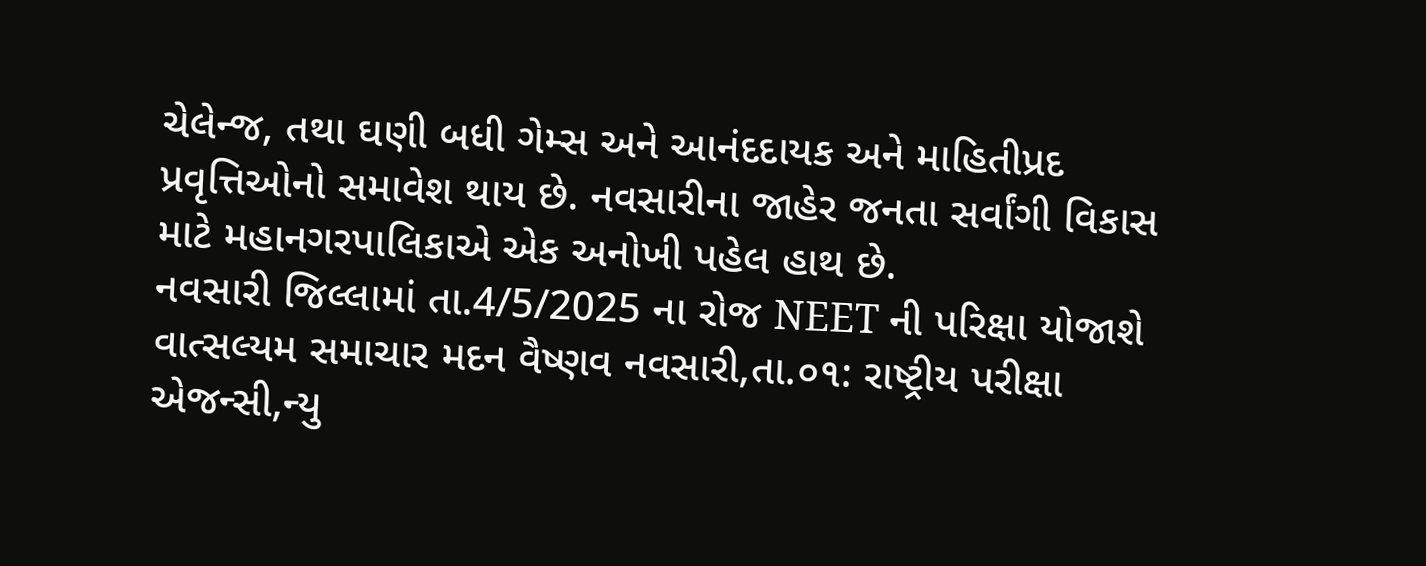ચેલેન્જ, તથા ઘણી બધી ગેમ્સ અને આનંદદાયક અને માહિતીપ્રદ પ્રવૃત્તિઓનો સમાવેશ થાય છે. નવસારીના જાહેર જનતા સર્વાંગી વિકાસ માટે મહાનગરપાલિકાએ એક અનોખી પહેલ હાથ છે.
નવસારી જિલ્લામાં તા.4/5/2025 ના રોજ NEET ની પરિક્ષા યોજાશે
વાત્સલ્યમ સમાચાર મદન વૈષ્ણવ નવસારી,તા.૦૧: રાષ્ટ્રીય પરીક્ષા એજન્સી,ન્યુ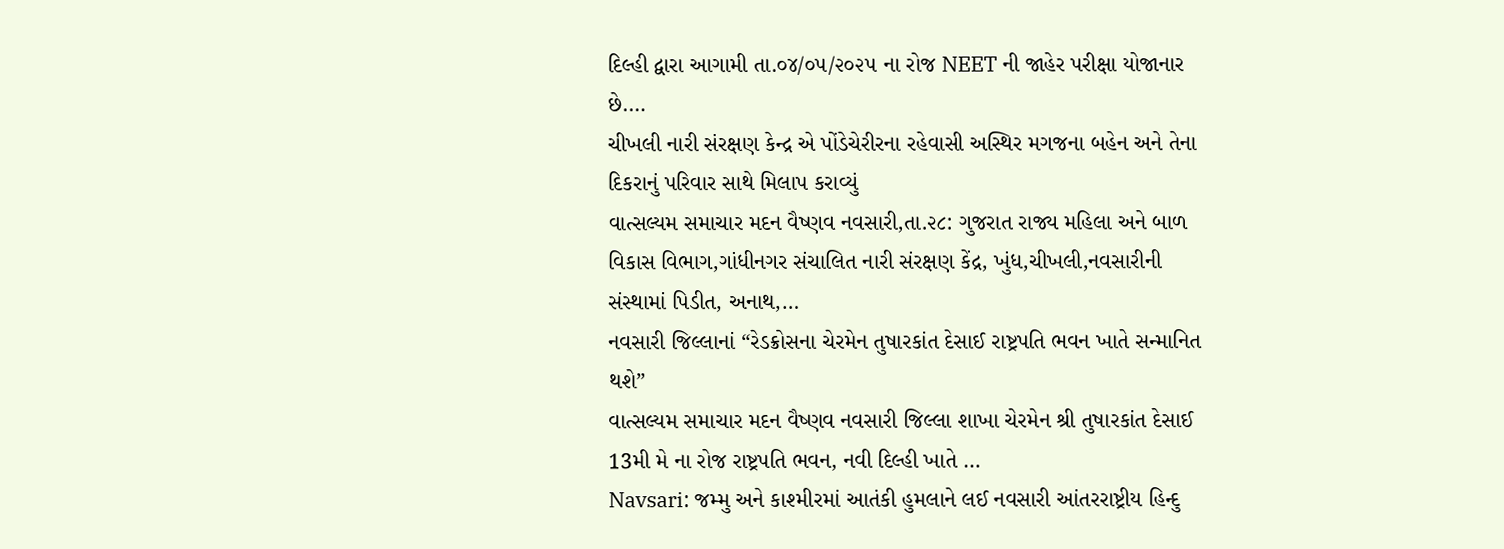દિલ્હી દ્વારા આગામી તા.૦૪/૦૫/૨૦૨૫ ના રોજ NEET ની જાહેર પરીક્ષા યોજાનાર છે.…
ચીખલી નારી સંરક્ષણ કેન્દ્ર એ પોંડેચેરીરના રહેવાસી અસ્થિર મગજના બહેન અને તેના દિકરાનું પરિવાર સાથે મિલાપ કરાવ્યું
વાત્સલ્યમ સમાચાર મદન વૈષ્ણવ નવસારી,તા.૨૮: ગુજરાત રાજ્ય મહિલા અને બાળ વિકાસ વિભાગ,ગાંધીનગર સંચાલિત નારી સંરક્ષણ કેંદ્ર, ખુંધ,ચીખલી,નવસારીની સંસ્થામાં પિડીત, અનાથ,…
નવસારી જિલ્લાનાં “રેડક્રોસના ચેરમેન તુષારકાંત દેસાઈ રાષ્ટ્રપતિ ભવન ખાતે સન્માનિત થશે”
વાત્સલ્યમ સમાચાર મદન વૈષ્ણવ નવસારી જિલ્લા શાખા ચેરમેન શ્રી તુષારકાંત દેસાઈ 13મી મે ના રોજ રાષ્ટ્રપતિ ભવન, નવી દિલ્હી ખાતે …
Navsari: જમ્મુ અને કાશ્મીરમાં આતંકી હુમલાને લઈ નવસારી આંતરરાષ્ટ્રીય હિન્દુ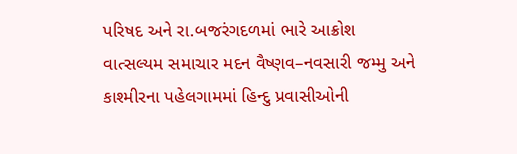પરિષદ અને રા.બજરંગદળમાં ભારે આક્રોશ
વાત્સલ્યમ સમાચાર મદન વૈષ્ણવ–નવસારી જમ્મુ અને કાશ્મીરના પહેલગામમાં હિન્દુ પ્રવાસીઓની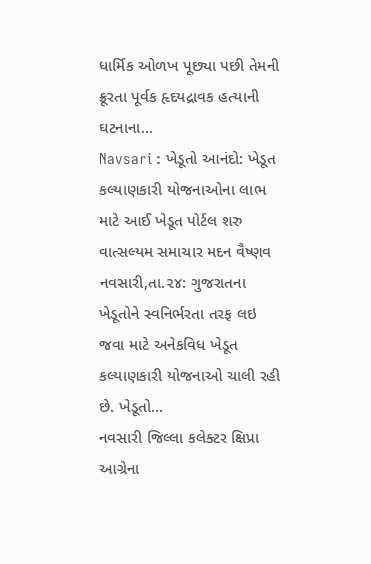ધાર્મિક ઓળખ પૂછ્યા પછી તેમની ક્રૂરતા પૂર્વક હૃદયદ્રાવક હત્યાની ઘટનાના…
Navsari : ખેડૂતો આનંદો: ખેડૂત કલ્યાણકારી યોજનાઓના લાભ માટે આઈ ખેડૂત પોર્ટલ શરુ
વાત્સલ્યમ સમાચાર મદન વૈષ્ણવ નવસારી,તા.૨૪: ગુજરાતના ખેડૂતોને સ્વનિર્ભરતા તરફ લઇ જવા માટે અનેકવિધ ખેડૂત કલ્યાણકારી યોજનાઓ ચાલી રહી છે. ખેડૂતો…
નવસારી જિલ્લા કલેક્ટર ક્ષિપ્રા આગ્રેના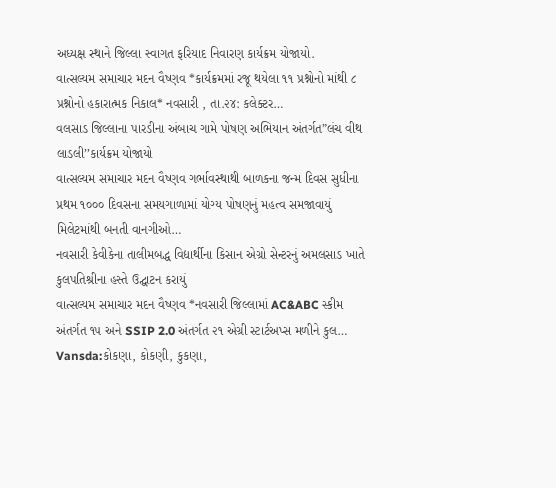અધ્યક્ષ સ્થાને જિલ્લા સ્વાગત ફરિયાદ નિવારણ કાર્યક્રમ યોજાયો.
વાત્સલ્યમ સમાચાર મદન વૈષ્ણવ *કાર્યક્રમમાં રજૂ થયેલા ૧૧ પ્રશ્નોનો માંથી ૮ પ્રશ્નોનો હકારાત્મક નિકાલ* નવસારી , તા.૨૪: કલેક્ટર…
વલસાડ જિલ્લાના પારડીના અંબાચ ગામે પોષણ અભિયાન અંતર્ગત”લંચ વીથ લાડલી’’કાર્યક્રમ યોજાયો
વાત્સલ્યમ સમાચાર મદન વૈષ્ણવ ગર્ભાવસ્થાથી બાળકના જન્મ દિવસ સુધીના પ્રથમ ૧૦૦૦ દિવસના સમયગાળામાં યોગ્ય પોષણનું મહત્વ સમજાવાયું મિલેટમાંથી બનતી વાનગીઓ…
નવસારી કેવીકેના તાલીમબદ્ધ વિદ્યાર્થીના કિસાન એગ્રો સેન્ટરનું અમલસાડ ખાતે કુલપતિશ્રીના હસ્તે ઉદ્ઘાટન કરાયું
વાત્સલ્યમ સમાચાર મદન વૈષ્ણવ *નવસારી જિલ્લામાં AC&ABC સ્કીમ અંતર્ગત ૧૫ અને SSIP 2.0 અંતર્ગત ૨૧ એગ્રી સ્ટાર્ટઅપ્સ મળીને કુલ…
Vansda:કોકણા, કોકણી, કુકણા,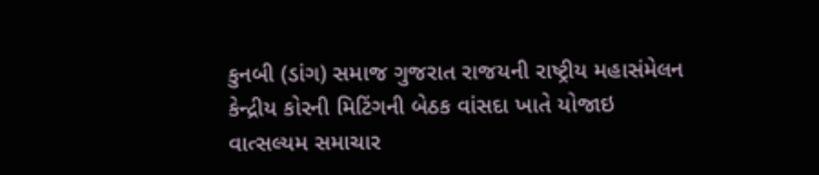કુનબી (ડાંગ) સમાજ ગુજરાત રાજયની રાષ્ટ્રીય મહાસંમેલન કેન્દ્રીય કોરની મિટિંગની બેઠક વાંસદા ખાતે યોજાઇ
વાત્સલ્યમ સમાચાર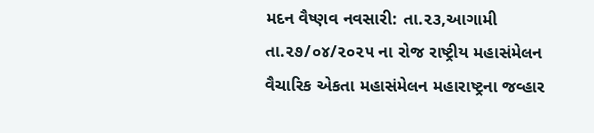મદન વૈષ્ણવ નવસારી: તા.૨૩,આગામી તા.૨૭/૦૪/૨૦૨૫ ના રોજ રાષ્ટ્રીય મહાસંમેલન વૈચારિક એકતા મહાસંમેલન મહારાષ્ટ્રના જવ્હાર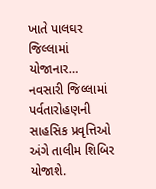ખાતે પાલઘર જિલ્લામાં યોજાનાર…
નવસારી જિલ્લામાં પર્વતારોહણની સાહસિક પ્રવૃત્તિઓ અંગે તાલીમ શિબિર યોજાશે.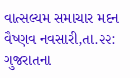વાત્સલ્યમ સમાચાર મદન વૈષ્ણવ નવસારી,તા.૨૨: ગુજરાતના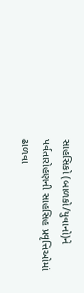સાહસિકો (બાળકો/યુવાનો)ને પર્વતારોહણની સાહસિહ પ્રવૃત્તિઓમાં ઢાળવા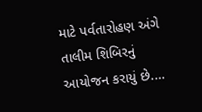માટે પર્વતારોહણ અંગે તાલીમ શિબિરનું આયોજન કરાયું છે.…